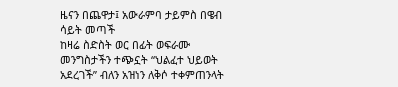ዜናን በጨዋታ፤ አውራምባ ታይምስ በዌብ ሳይት መጣች
ከዛሬ ስድስት ወር በፊት ወፍራሙ መንግስታችን ተጭኗት “ህልፈተ ህይወት አደረገች” ብለን አዝነን ለቅሶ ተቀምጠንላት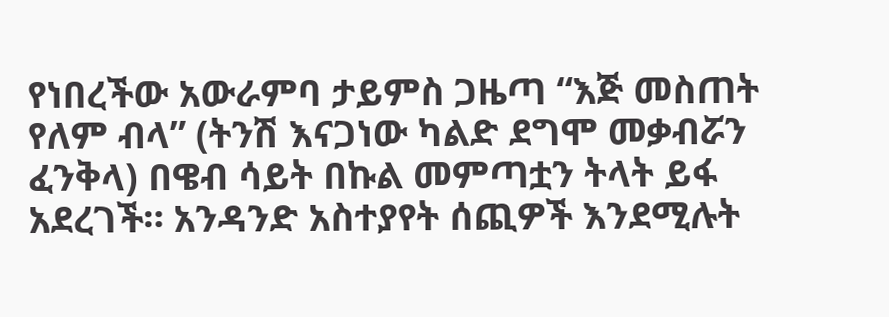የነበረችው አውራምባ ታይምስ ጋዜጣ “እጅ መስጠት የለም ብላ” (ትንሽ እናጋነው ካልድ ደግሞ መቃብሯን ፈንቅላ) በዌብ ሳይት በኩል መምጣቷን ትላት ይፋ አደረገች። አንዳንድ አስተያየት ሰጪዎች እንደሚሉት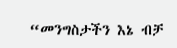“መንግስታችን እኔ ብቻ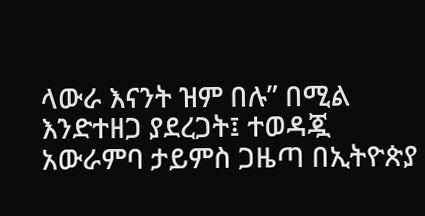ላውራ እናንት ዝም በሉ” በሚል እንድተዘጋ ያደረጋት፤ ተወዳጇ አውራምባ ታይምስ ጋዜጣ በኢትዮጵያ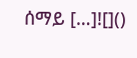ሰማይ […]![]()